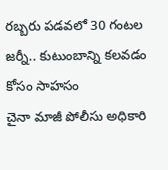రబ్బరు పడవలో 30 గంటల జర్నీ.. కుటుంబాన్ని కలవడం కోసం సాహసం
చైనా మాజీ పోలీసు అధికారి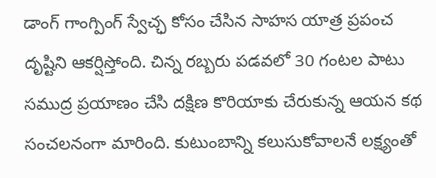డాంగ్ గాంగ్పింగ్ స్వేచ్ఛ కోసం చేసిన సాహస యాత్ర ప్రపంచ దృష్టిని ఆకర్షిస్తోంది. చిన్న రబ్బరు పడవలో 30 గంటల పాటు సముద్ర ప్రయాణం చేసి దక్షిణ కొరియాకు చేరుకున్న ఆయన కథ సంచలనంగా మారింది. కుటుంబాన్ని కలుసుకోవాలనే లక్ష్యంతో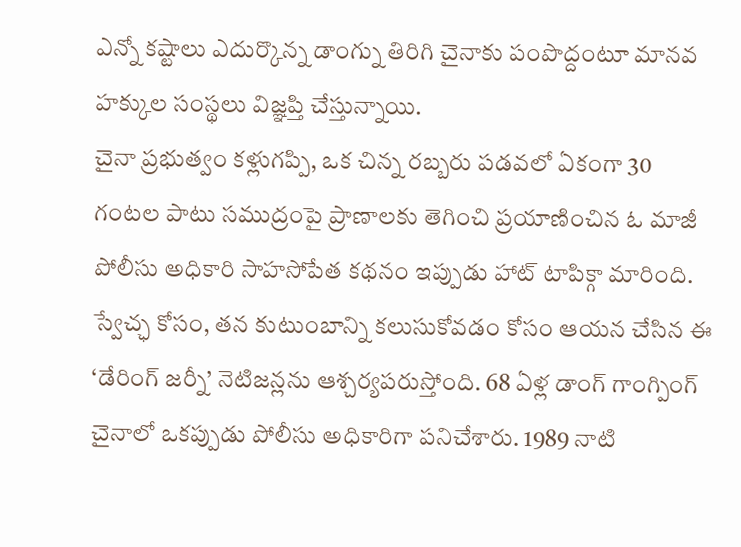ఎన్నో కష్టాలు ఎదుర్కొన్న డాంగ్ను తిరిగి చైనాకు పంపొద్దంటూ మానవ హక్కుల సంస్థలు విజ్ఞప్తి చేస్తున్నాయి.
చైనా ప్రభుత్వం కళ్లుగప్పి, ఒక చిన్న రబ్బరు పడవలో ఏకంగా 30 గంటల పాటు సముద్రంపై ప్రాణాలకు తెగించి ప్రయాణించిన ఓ మాజీ పోలీసు అధికారి సాహసోపేత కథనం ఇప్పుడు హాట్ టాపిక్గా మారింది. స్వేచ్ఛ కోసం, తన కుటుంబాన్ని కలుసుకోవడం కోసం ఆయన చేసిన ఈ ‘డేరింగ్ జర్నీ’ నెటిజన్లను ఆశ్చర్యపరుస్తోంది. 68 ఏళ్ల డాంగ్ గాంగ్పింగ్ చైనాలో ఒకప్పుడు పోలీసు అధికారిగా పనిచేశారు. 1989 నాటి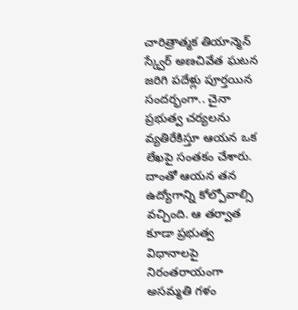చారిత్రాత్మక తియాన్మెన్ స్క్వేర్ అణచివేత ఘటన జరిగి పదేళ్లు పూర్తయిన సందర్భంగా.. చైనా ప్రభుత్వ చర్యలను వ్యతిరేకిస్తూ ఆయన ఒక లేఖపై సంతకం చేశారు. దాంతో ఆయన తన ఉద్యోగాన్ని కోల్పోవాల్సి వచ్చింది. ఆ తర్వాత కూడా ప్రభుత్వ విధానాలపై నిరంతరాయంగా అసమ్మతి గళం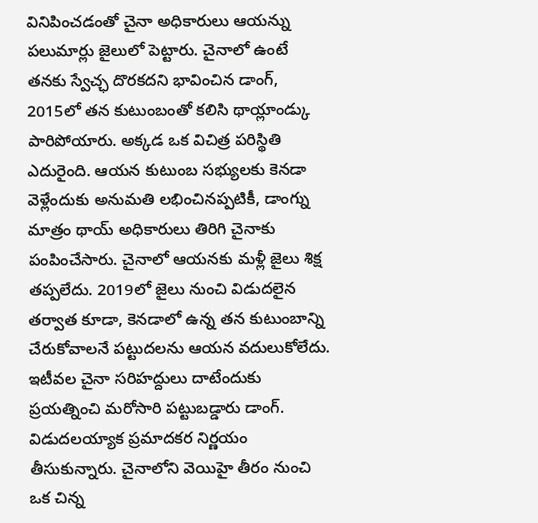వినిపించడంతో చైనా అధికారులు ఆయన్ను పలుమార్లు జైలులో పెట్టారు. చైనాలో ఉంటే తనకు స్వేచ్ఛ దొరకదని భావించిన డాంగ్, 2015లో తన కుటుంబంతో కలిసి థాయ్లాండ్కు పారిపోయారు. అక్కడ ఒక విచిత్ర పరిస్థితి ఎదురైంది. ఆయన కుటుంబ సభ్యులకు కెనడా వెళ్లేందుకు అనుమతి లభించినప్పటికీ, డాంగ్ను మాత్రం థాయ్ అధికారులు తిరిగి చైనాకు పంపించేసారు. చైనాలో ఆయనకు మళ్లీ జైలు శిక్ష తప్పలేదు. 2019లో జైలు నుంచి విడుదలైన తర్వాత కూడా, కెనడాలో ఉన్న తన కుటుంబాన్ని చేరుకోవాలనే పట్టుదలను ఆయన వదులుకోలేదు. ఇటీవల చైనా సరిహద్దులు దాటేందుకు ప్రయత్నించి మరోసారి పట్టుబడ్డారు డాంగ్. విడుదలయ్యాక ప్రమాదకర నిర్ణయం తీసుకున్నారు. చైనాలోని వెయిహై తీరం నుంచి ఒక చిన్న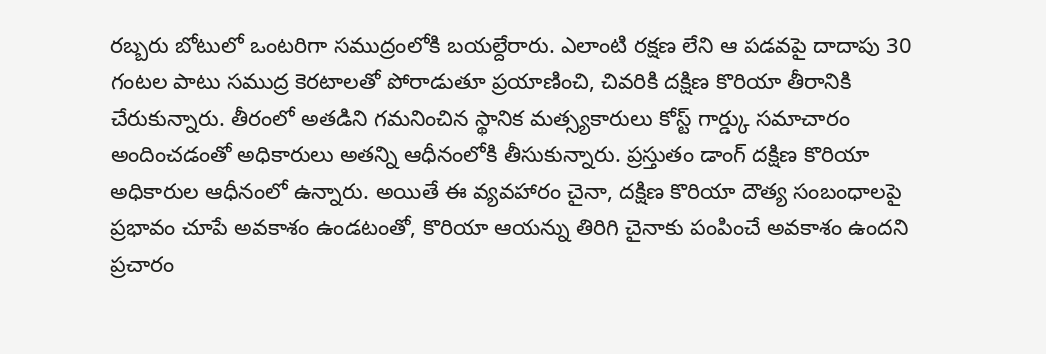రబ్బరు బోటులో ఒంటరిగా సముద్రంలోకి బయల్దేరారు. ఎలాంటి రక్షణ లేని ఆ పడవపై దాదాపు 30 గంటల పాటు సముద్ర కెరటాలతో పోరాడుతూ ప్రయాణించి, చివరికి దక్షిణ కొరియా తీరానికి చేరుకున్నారు. తీరంలో అతడిని గమనించిన స్థానిక మత్స్యకారులు కోస్ట్ గార్డ్కు సమాచారం అందించడంతో అధికారులు అతన్ని ఆధీనంలోకి తీసుకున్నారు. ప్రస్తుతం డాంగ్ దక్షిణ కొరియా అధికారుల ఆధీనంలో ఉన్నారు. అయితే ఈ వ్యవహారం చైనా, దక్షిణ కొరియా దౌత్య సంబంధాలపై ప్రభావం చూపే అవకాశం ఉండటంతో, కొరియా ఆయన్ను తిరిగి చైనాకు పంపించే అవకాశం ఉందని ప్రచారం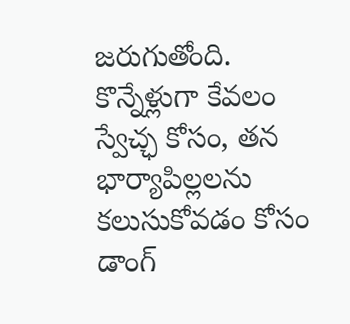జరుగుతోంది. కొన్నేళ్లుగా కేవలం స్వేచ్ఛ కోసం, తన భార్యాపిల్లలను కలుసుకోవడం కోసం డాంగ్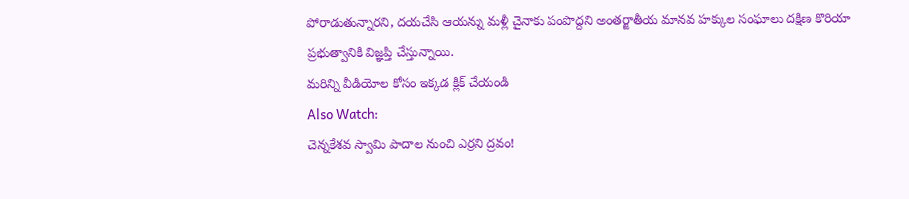పోరాడుతున్నారని, దయచేసి ఆయన్ను మళ్లీ చైనాకు పంపొద్దని అంతర్జాతీయ మానవ హక్కుల సంఘాలు దక్షిణ కొరియా ప్రభుత్వానికి విజ్ఞప్తి చేస్తున్నాయి.
మరిన్ని వీడియోల కోసం ఇక్కడ క్లిక్ చేయండి
Also Watch:
చెన్నకేశవ స్వామి పాదాల నుంచి ఎర్రని ద్రవం!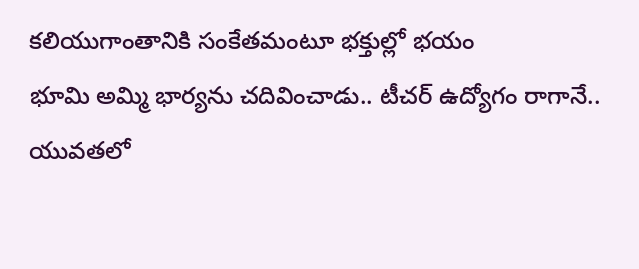కలియుగాంతానికి సంకేతమంటూ భక్తుల్లో భయం
భూమి అమ్మి భార్యను చదివించాడు.. టీచర్ ఉద్యోగం రాగానే..
యువతలో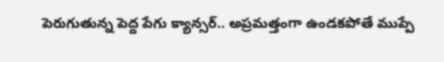పెరుగుతున్న పెద్ద పేగు క్యాన్సర్.. అప్రమత్తంగా ఉండకపోతే ముప్పే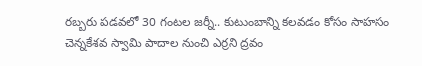రబ్బరు పడవలో 30 గంటల జర్నీ.. కుటుంబాన్ని కలవడం కోసం సాహసం
చెన్నకేశవ స్వామి పాదాల నుంచి ఎర్రని ద్రవం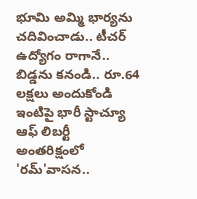భూమి అమ్మి భార్యను చదివించాడు.. టీచర్ ఉద్యోగం రాగానే..
బిడ్డను కనండి.. రూ.64 లక్షలు అందుకోండి
ఇంటిపై భారీ స్టాచ్యూ ఆఫ్ లిబర్టీ
అంతరిక్షంలో 'రమ్'వాసన..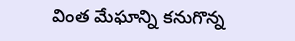వింత మేఘాన్ని కనుగొన్న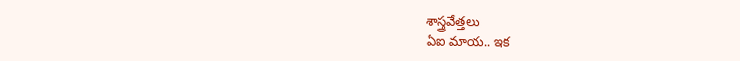శాస్త్రవేత్తలు
ఏఐ మాయ.. ఇక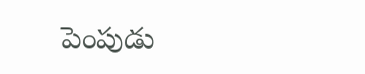పెంపుడు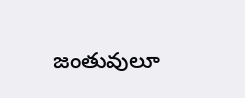జంతువులూ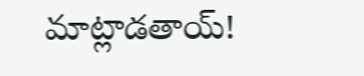మాట్లాడతాయ్!